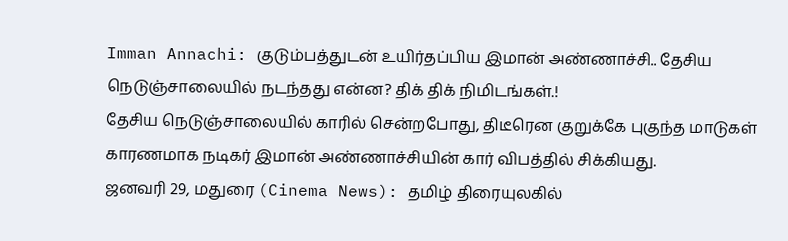Imman Annachi: குடும்பத்துடன் உயிர்தப்பிய இமான் அண்ணாச்சி.. தேசிய நெடுஞ்சாலையில் நடந்தது என்ன? திக் திக் நிமிடங்கள்.!
தேசிய நெடுஞ்சாலையில் காரில் சென்றபோது, திடீரென குறுக்கே புகுந்த மாடுகள் காரணமாக நடிகர் இமான் அண்ணாச்சியின் கார் விபத்தில் சிக்கியது.
ஜனவரி 29, மதுரை (Cinema News): தமிழ் திரையுலகில்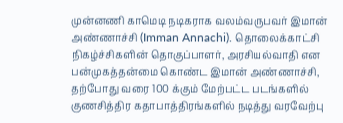முன்னணி காமெடி நடிகராக வலம்வருபவர் இமான் அண்ணாச்சி (Imman Annachi). தொலைக்காட்சி நிகழ்ச்சிகளின் தொகுப்பாளர், அரசியல்வாதி என பன்முகத்தன்மை கொண்ட இமான் அண்ணாச்சி, தற்போது வரை 100 க்கும் மேற்பட்ட படங்களில் குணசித்திர கதாபாத்திரங்களில் நடித்து வரவேற்பு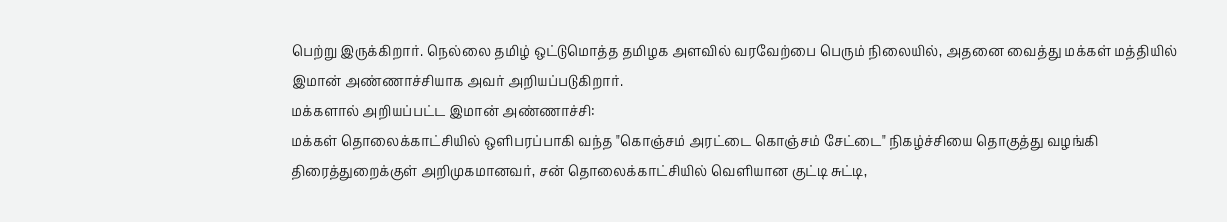பெற்று இருக்கிறார். நெல்லை தமிழ் ஒட்டுமொத்த தமிழக அளவில் வரவேற்பை பெரும் நிலையில், அதனை வைத்து மக்கள் மத்தியில் இமான் அண்ணாச்சியாக அவர் அறியப்படுகிறார்.
மக்களால் அறியப்பட்ட இமான் அண்ணாச்சி:
மக்கள் தொலைக்காட்சியில் ஒளிபரப்பாகி வந்த "கொஞ்சம் அரட்டை கொஞ்சம் சேட்டை" நிகழ்ச்சியை தொகுத்து வழங்கி திரைத்துறைக்குள் அறிமுகமானவர், சன் தொலைக்காட்சியில் வெளியான குட்டி சுட்டி,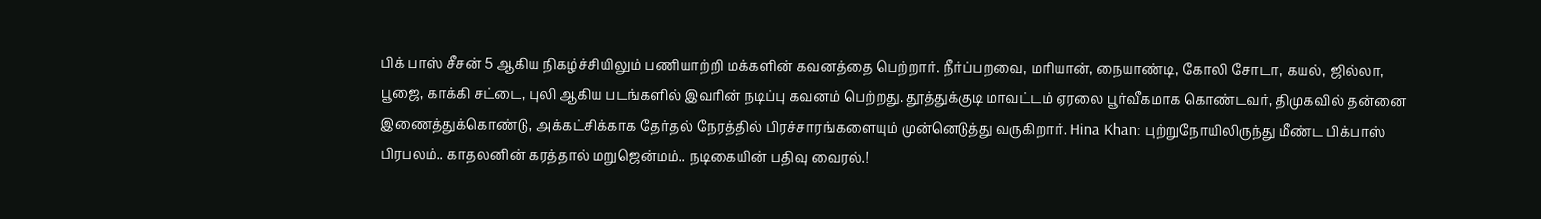பிக் பாஸ் சீசன் 5 ஆகிய நிகழ்ச்சியிலும் பணியாற்றி மக்களின் கவனத்தை பெற்றார். நீர்ப்பறவை, மரியான், நையாண்டி, கோலி சோடா, கயல், ஜில்லா, பூஜை, காக்கி சட்டை, புலி ஆகிய படங்களில் இவரின் நடிப்பு கவனம் பெற்றது. தூத்துக்குடி மாவட்டம் ஏரலை பூர்வீகமாக கொண்டவர், திமுகவில் தன்னை இணைத்துக்கொண்டு, அக்கட்சிக்காக தேர்தல் நேரத்தில் பிரச்சாரங்களையும் முன்னெடுத்து வருகிறார். Hina Khan: புற்றுநோயிலிருந்து மீண்ட பிக்பாஸ் பிரபலம்.. காதலனின் கரத்தால் மறுஜென்மம்.. நடிகையின் பதிவு வைரல்.!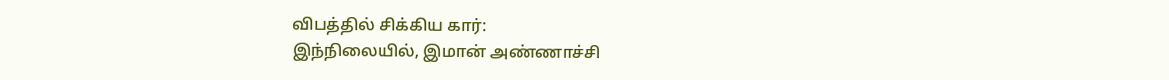விபத்தில் சிக்கிய கார்:
இந்நிலையில், இமான் அண்ணாச்சி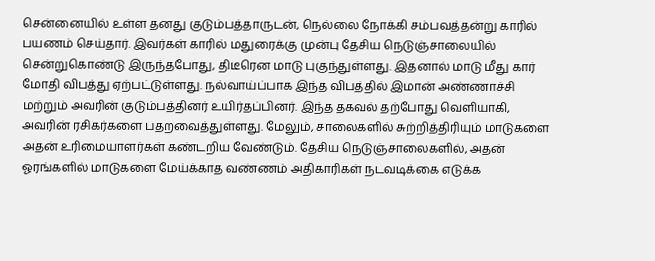சென்னையில் உள்ள தனது குடும்பத்தாருடன், நெல்லை நோக்கி சம்பவத்தன்று காரில் பயணம் செய்தார். இவர்கள் காரில் மதுரைக்கு முன்பு தேசிய நெடுஞ்சாலையில் சென்றுகொண்டு இருந்தபோது, திடீரென மாடு புகுந்துள்ளது. இதனால் மாடு மீது கார் மோதி விபத்து ஏற்பட்டுள்ளது. நல்வாய்ப்பாக இந்த விபத்தில் இமான் அண்ணாச்சி மற்றும் அவரின் குடும்பத்தினர் உயிர்தப்பினர். இந்த தகவல் தற்போது வெளியாகி, அவரின் ரசிகர்களை பதறவைத்துள்ளது. மேலும், சாலைகளில் சுற்றித்திரியும் மாடுகளை அதன் உரிமையாளர்கள் கண்டறிய வேண்டும். தேசிய நெடுஞ்சாலைகளில், அதன் ஓரங்களில் மாடுகளை மேய்க்காத வண்ணம் அதிகாரிகள் நடவடிக்கை எடுக்க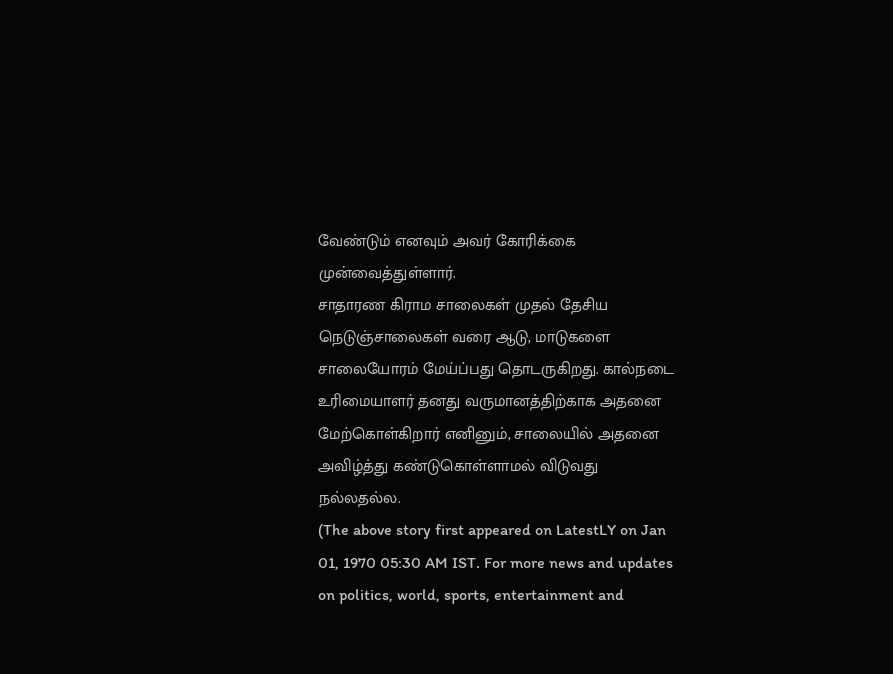வேண்டும் எனவும் அவர் கோரிக்கை முன்வைத்துள்ளார்.
சாதாரண கிராம சாலைகள் முதல் தேசிய நெடுஞ்சாலைகள் வரை ஆடு, மாடுகளை சாலையோரம் மேய்ப்பது தொடருகிறது. கால்நடை உரிமையாளர் தனது வருமானத்திற்காக அதனை மேற்கொள்கிறார் எனினும், சாலையில் அதனை அவிழ்த்து கண்டுகொள்ளாமல் விடுவது நல்லதல்ல.
(The above story first appeared on LatestLY on Jan 01, 1970 05:30 AM IST. For more news and updates on politics, world, sports, entertainment and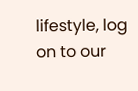lifestyle, log on to our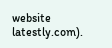website latestly.com).